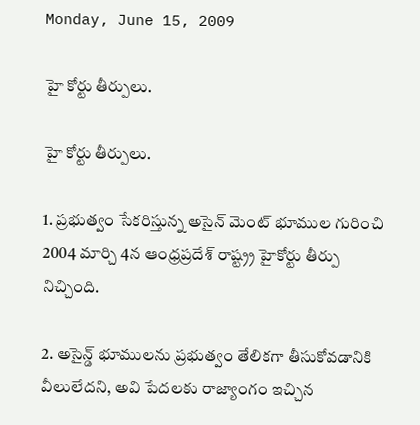Monday, June 15, 2009

హై కోర్టు తీర్పులు.

హై కోర్టు తీర్పులు.

1. ప్రభుత్వం సేకరిస్తున్న అసైన్ మెంట్ భూముల గురించి 2004 మార్చి 4న ఆంధ్రప్రదేశ్ రాష్ట్ర్ర హైకోర్టు తీర్పు నిచ్చింది.

2. అసైన్డ్ భూములను ప్రభుత్వం తేలికగా తీసుకోవడానికి వీలులేదని, అవి పేదలకు రాజ్యాంగం ఇచ్చిన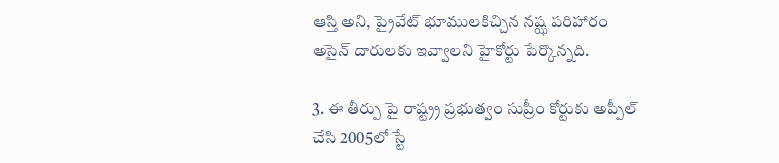ఆస్తి అని, ప్రైవేట్ భూములకిచ్చిన నష్ఝ పరిహారం అసైన్ దారులకు ఇవ్వాలని హైకోర్టు పేర్కొన్నది.

3. ఈ తీర్పు పై రాష్ట్ర్ర ప్రభుత్వం సుప్రీం కోర్టుకు అప్పీల్ చేసి 2005లో స్టే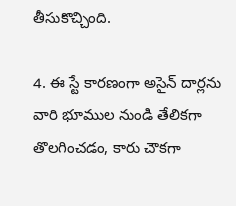తీసుకొచ్చింది.

4. ఈ స్టే కారణంగా అసైన్ దార్లను వారి భూముల నుండి తేలికగా తొలగించడం, కారు చౌకగా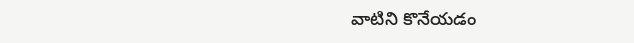వాటిని కొనేయడం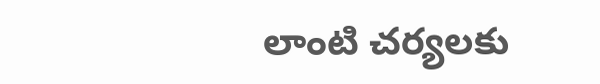లాంటి చర్యలకు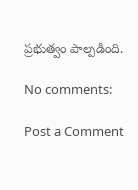ప్రభుత్వం పాల్పడింది.

No comments:

Post a Comment